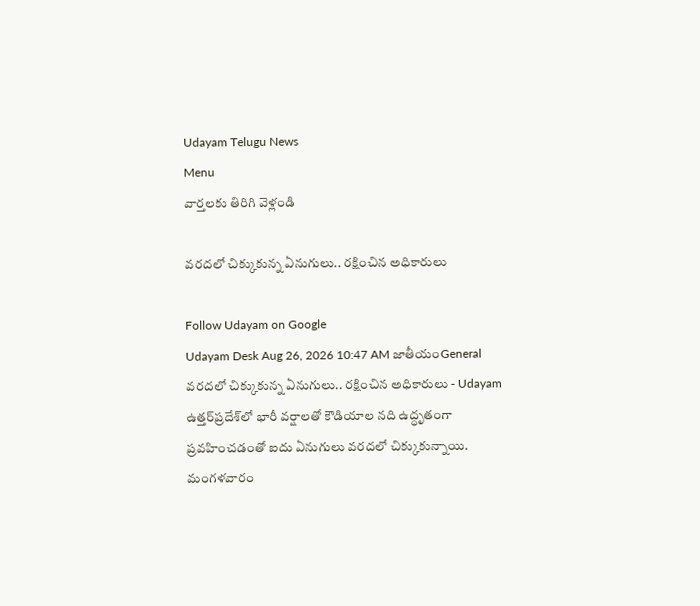Udayam Telugu News
Menu
వార్తలకు తిరిగి వెళ్లండి

వరదలో చిక్కుకున్న ఏనుగులు.. రక్షించిన అధికారులు

Follow Udayam on Google
Udayam Desk Aug 26, 2026 10:47 AM జాతీయంGeneral
వరదలో చిక్కుకున్న ఏనుగులు.. రక్షించిన అధికారులు - Udayam
ఉత్తర్‌ప్రదేశ్‌లో భారీ వర్షాలతో కౌడియాల నది ఉద్ధృతంగా ప్రవహించడంతో ఐదు ఏనుగులు వరదలో చిక్కుకున్నాయి. మంగళవారం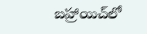బహ్రాయిచ్‌లో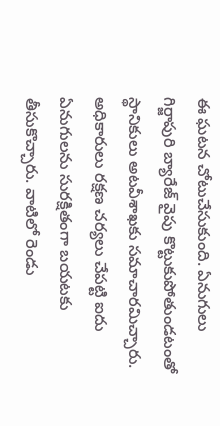ఈ ఘటన చోటుచేసుకుంది. ఏనుగులు గిర్జాపురి బ్యారేజ్‌ వైపు కొట్టుకుపోతుండటంతో స్థానికులు అటవీశాఖకు సమాచారమిచ్చారు. అధికారులు రక్షణ చర్యలు చేపట్టి ఐదు ఏనుగులను సురక్షితంగా బయటకు తీసుకొచ్చారు. వాటిలో రెండు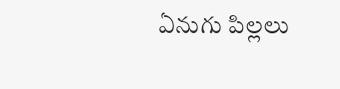ఏనుగు పిల్లలు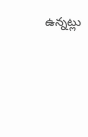ఉన్నట్లు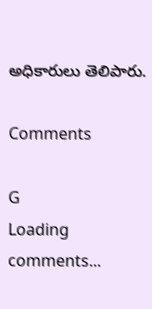అధికారులు తెలిపారు.

Comments

G
Loading comments...